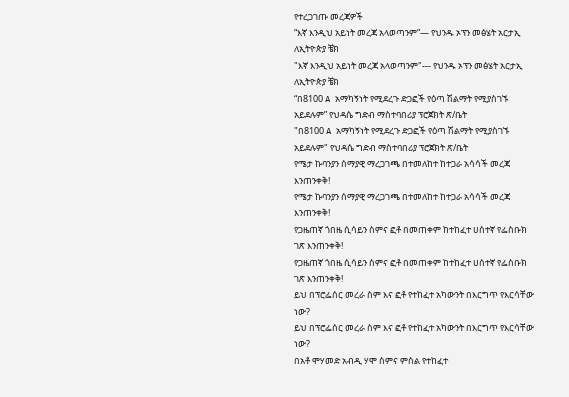የተረጋገጡ መረጃዎች
“እኛ እንዲህ አይነት መረጃ አላወጣንም”— የህንዱ ኦፕን መፅሄት አርታኢ ለኢትዮጵያ ቼክ
"እኛ እንዲህ አይነት መረጃ አላወጣንም"--- የህንዱ ኦፕን መፅሄት አርታኢ ለኢትዮጵያ ቼክ
“በ8100 A አማካኝነት የሚደረጉ ድጋፎች የዕጣ ሽልማት የሚያስገኙ አይደሉም” የህዳሴ ግድብ ማስተባበሪያ ፕሮጀክት ጽ/ቤት
"በ8100 A አማካኝነት የሚደረጉ ድጋፎች የዕጣ ሽልማት የሚያስገኙ አይደሉም" የህዳሴ ግድብ ማስተባበሪያ ፕሮጀክት ጽ/ቤት
የሜታ ኩባንያን ሰማያዊ ማረጋገጫ በተመለከተ ከተጋራ አሳሳች መረጃ እንጠንቀቅ!
የሜታ ኩባንያን ሰማያዊ ማረጋገጫ በተመለከተ ከተጋራ አሳሳች መረጃ እንጠንቀቅ!
የጋዜጠኛ ጎበዜ ሲሳይን ስምና ፎቶ በመጠቀም ከተከፈተ ሀሰተኛ የፌስቡክ ገጽ እንጠንቀቅ!
የጋዜጠኛ ጎበዜ ሲሳይን ስምና ፎቶ በመጠቀም ከተከፈተ ሀሰተኛ የፌስቡክ ገጽ እንጠንቀቅ!
ይህ በፕሮፌሰር መረራ ስም እና ፎቶ የተከፈተ አካውንት በእርግጥ የእርሳቸው ነው?
ይህ በፕሮፌሰር መረራ ስም እና ፎቶ የተከፈተ አካውንት በእርግጥ የእርሳቸው ነው?
በአቶ ሞሃመድ አብዲ ሃሞ ስምና ምስል የተከፈተ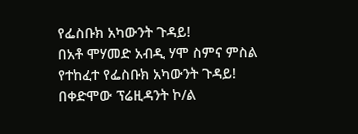የፌስቡክ አካውንት ጉዳይ!
በአቶ ሞሃመድ አብዲ ሃሞ ስምና ምስል የተከፈተ የፌስቡክ አካውንት ጉዳይ!
በቀድሞው ፕሬዚዳንት ኮ/ል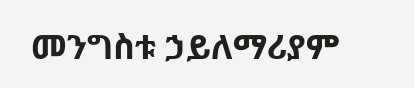መንግስቱ ኃይለማሪያም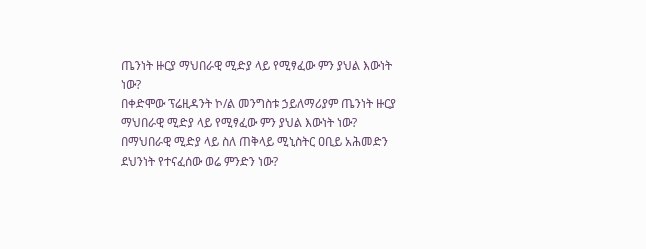ጤንነት ዙርያ ማህበራዊ ሚድያ ላይ የሚፃፈው ምን ያህል እውነት ነው?
በቀድሞው ፕሬዚዳንት ኮ/ል መንግስቱ ኃይለማሪያም ጤንነት ዙርያ ማህበራዊ ሚድያ ላይ የሚፃፈው ምን ያህል እውነት ነው?
በማህበራዊ ሚድያ ላይ ስለ ጠቅላይ ሚኒስትር ዐቢይ አሕመድን ደህንነት የተናፈሰው ወሬ ምንድን ነው?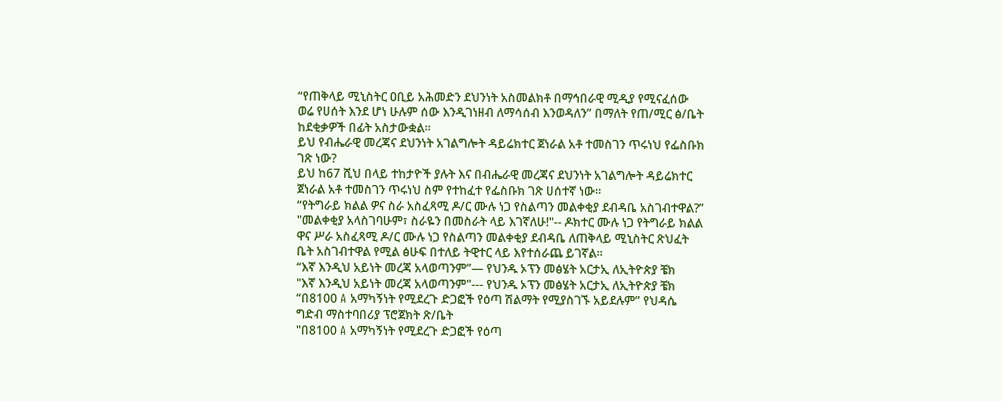“የጠቅላይ ሚኒስትር ዐቢይ አሕመድን ደህንነት አስመልክቶ በማኅበራዊ ሚዲያ የሚናፈሰው ወሬ የሀሰት እንደ ሆነ ሁሉም ሰው እንዲገነዘብ ለማሳሰብ እንወዳለን” በማለት የጠ/ሚር ፅ/ቤት ከደቂቃዎች በፊት አስታውቋል።
ይህ የብሔራዊ መረጃና ደህንነት አገልግሎት ዳይሬክተር ጀነራል አቶ ተመስገን ጥሩነህ የፌስቡክ ገጽ ነው?
ይህ ከ67 ሺህ በላይ ተከታዮች ያሉት እና በብሔራዊ መረጃና ደህንነት አገልግሎት ዳይሬክተር ጀነራል አቶ ተመስገን ጥሩነህ ስም የተከፈተ የፌስቡክ ገጽ ሀሰተኛ ነው።
“የትግራይ ክልል ዎና ስራ አስፈጻሚ ዶ/ር ሙሉ ነጋ የስልጣን መልቀቂያ ደብዳቤ አስገብተዋል?”
"መልቀቂያ አላስገባሁም፣ ስራዬን በመስራት ላይ እገኛለሁ!"-- ዶክተር ሙሉ ነጋ የትግራይ ክልል ዋና ሥራ አስፈጻሚ ዶ/ር ሙሉ ነጋ የስልጣን መልቀቂያ ደብዳቤ ለጠቅላይ ሚኒስትር ጽህፈት ቤት አስገብተዋል የሚል ፅሁፍ በተለይ ትዊተር ላይ እየተሰራጨ ይገኛል።
“እኛ እንዲህ አይነት መረጃ አላወጣንም”— የህንዱ ኦፕን መፅሄት አርታኢ ለኢትዮጵያ ቼክ
"እኛ እንዲህ አይነት መረጃ አላወጣንም"--- የህንዱ ኦፕን መፅሄት አርታኢ ለኢትዮጵያ ቼክ
“በ8100 A አማካኝነት የሚደረጉ ድጋፎች የዕጣ ሽልማት የሚያስገኙ አይደሉም” የህዳሴ ግድብ ማስተባበሪያ ፕሮጀክት ጽ/ቤት
"በ8100 A አማካኝነት የሚደረጉ ድጋፎች የዕጣ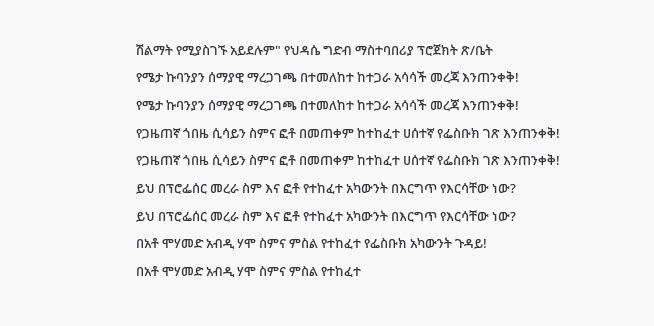ሽልማት የሚያስገኙ አይደሉም" የህዳሴ ግድብ ማስተባበሪያ ፕሮጀክት ጽ/ቤት
የሜታ ኩባንያን ሰማያዊ ማረጋገጫ በተመለከተ ከተጋራ አሳሳች መረጃ እንጠንቀቅ!
የሜታ ኩባንያን ሰማያዊ ማረጋገጫ በተመለከተ ከተጋራ አሳሳች መረጃ እንጠንቀቅ!
የጋዜጠኛ ጎበዜ ሲሳይን ስምና ፎቶ በመጠቀም ከተከፈተ ሀሰተኛ የፌስቡክ ገጽ እንጠንቀቅ!
የጋዜጠኛ ጎበዜ ሲሳይን ስምና ፎቶ በመጠቀም ከተከፈተ ሀሰተኛ የፌስቡክ ገጽ እንጠንቀቅ!
ይህ በፕሮፌሰር መረራ ስም እና ፎቶ የተከፈተ አካውንት በእርግጥ የእርሳቸው ነው?
ይህ በፕሮፌሰር መረራ ስም እና ፎቶ የተከፈተ አካውንት በእርግጥ የእርሳቸው ነው?
በአቶ ሞሃመድ አብዲ ሃሞ ስምና ምስል የተከፈተ የፌስቡክ አካውንት ጉዳይ!
በአቶ ሞሃመድ አብዲ ሃሞ ስምና ምስል የተከፈተ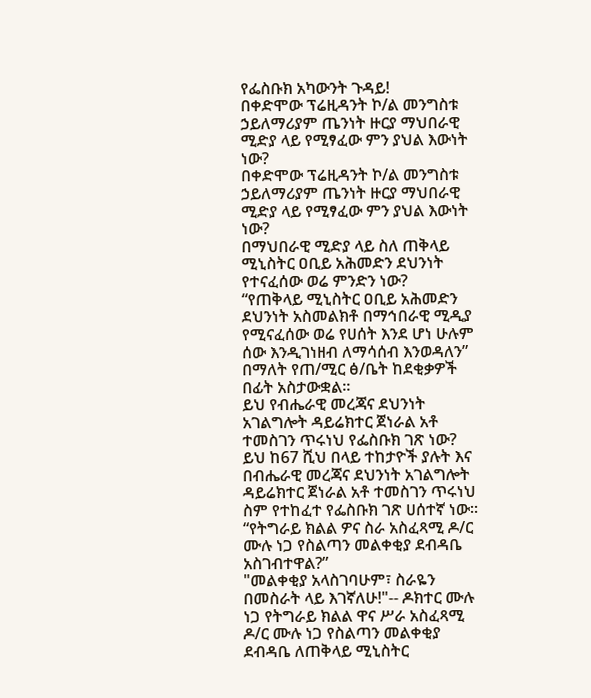የፌስቡክ አካውንት ጉዳይ!
በቀድሞው ፕሬዚዳንት ኮ/ል መንግስቱ ኃይለማሪያም ጤንነት ዙርያ ማህበራዊ ሚድያ ላይ የሚፃፈው ምን ያህል እውነት ነው?
በቀድሞው ፕሬዚዳንት ኮ/ል መንግስቱ ኃይለማሪያም ጤንነት ዙርያ ማህበራዊ ሚድያ ላይ የሚፃፈው ምን ያህል እውነት ነው?
በማህበራዊ ሚድያ ላይ ስለ ጠቅላይ ሚኒስትር ዐቢይ አሕመድን ደህንነት የተናፈሰው ወሬ ምንድን ነው?
“የጠቅላይ ሚኒስትር ዐቢይ አሕመድን ደህንነት አስመልክቶ በማኅበራዊ ሚዲያ የሚናፈሰው ወሬ የሀሰት እንደ ሆነ ሁሉም ሰው እንዲገነዘብ ለማሳሰብ እንወዳለን” በማለት የጠ/ሚር ፅ/ቤት ከደቂቃዎች በፊት አስታውቋል።
ይህ የብሔራዊ መረጃና ደህንነት አገልግሎት ዳይሬክተር ጀነራል አቶ ተመስገን ጥሩነህ የፌስቡክ ገጽ ነው?
ይህ ከ67 ሺህ በላይ ተከታዮች ያሉት እና በብሔራዊ መረጃና ደህንነት አገልግሎት ዳይሬክተር ጀነራል አቶ ተመስገን ጥሩነህ ስም የተከፈተ የፌስቡክ ገጽ ሀሰተኛ ነው።
“የትግራይ ክልል ዎና ስራ አስፈጻሚ ዶ/ር ሙሉ ነጋ የስልጣን መልቀቂያ ደብዳቤ አስገብተዋል?”
"መልቀቂያ አላስገባሁም፣ ስራዬን በመስራት ላይ እገኛለሁ!"-- ዶክተር ሙሉ ነጋ የትግራይ ክልል ዋና ሥራ አስፈጻሚ ዶ/ር ሙሉ ነጋ የስልጣን መልቀቂያ ደብዳቤ ለጠቅላይ ሚኒስትር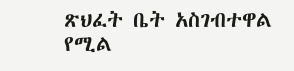ጽህፈት ቤት አስገብተዋል የሚል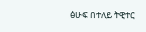ፅሁፍ በተለይ ትዊተር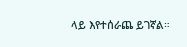ላይ እየተሰራጨ ይገኛል።